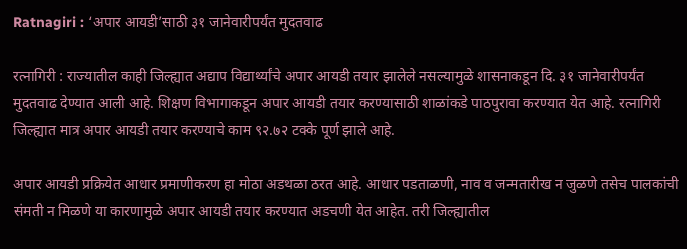Ratnagiri : ‘अपार आयडी’साठी ३१ जानेवारीपर्यंत मुदतवाढ

रत्नागिरी : राज्यातील काही जिल्ह्यात अद्याप विद्यार्थ्यांचे अपार आयडी तयार झालेले नसल्यामुळे शासनाकडून दि. ३१ जानेवारीपर्यंत मुदतवाढ देण्यात आली आहे. शिक्षण विभागाकडून अपार आयडी तयार करण्यासाठी शाळांकडे पाठपुरावा करण्यात येत आहे. रत्नागिरी जिल्ह्यात मात्र अपार आयडी तयार करण्याचे काम ९२.७२ टक्के पूर्ण झाले आहे.

अपार आयडी प्रक्रियेत आधार प्रमाणीकरण हा मोठा अडथळा ठरत आहे. आधार पडताळणी, नाव व जन्मतारीख न जुळणे तसेच पालकांची संमती न मिळणे या कारणामुळे अपार आयडी तयार करण्यात अडचणी येत आहेत. तरी जिल्ह्यातील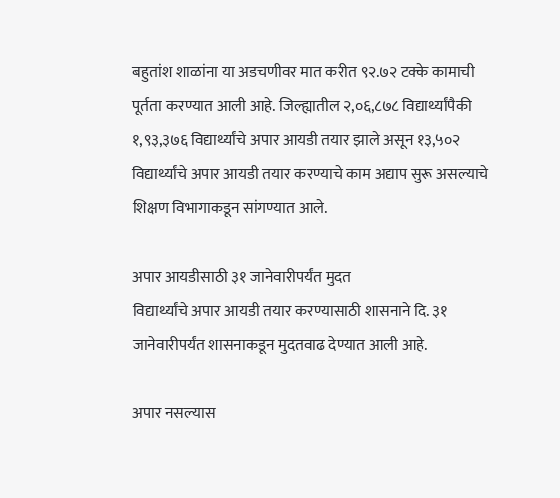बहुतांश शाळांना या अडचणीवर मात करीत ९२.७२ टक्के कामाची पूर्तता करण्यात आली आहे. जिल्ह्यातील २,०६,८७८ विद्यार्थ्यांपैकी १,९३,३७६ विद्यार्थ्यांचे अपार आयडी तयार झाले असून १३,५०२ विद्यार्थ्यांचे अपार आयडी तयार करण्याचे काम अद्याप सुरू असल्याचे शिक्षण विभागाकडून सांगण्यात आले.

अपार आयडीसाठी ३१ जानेवारीपर्यंत मुदत
विद्यार्थ्यांचे अपार आयडी तयार करण्यासाठी शासनाने दि. ३१ जानेवारीपर्यंत शासनाकडून मुदतवाढ देण्यात आली आहे.

अपार नसल्यास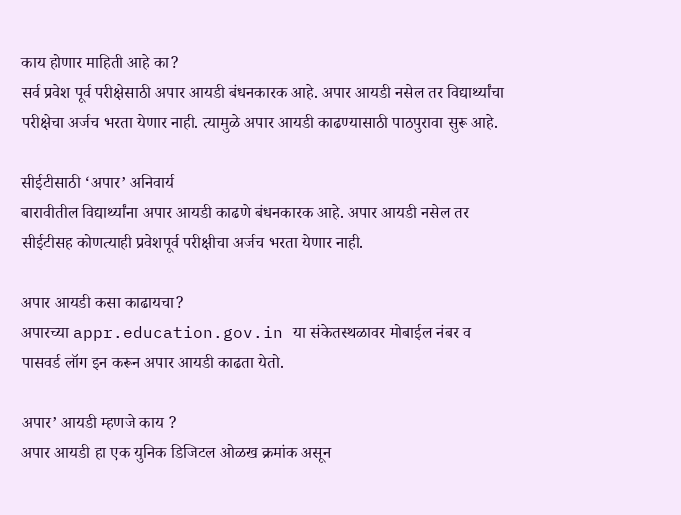काय होणार माहिती आहे का?
सर्व प्रवेश पूर्व परीक्षेसाठी अपार आयडी बंधनकारक आहे. अपार आयडी नसेल तर विद्यार्थ्यांचा परीक्षेचा अर्जच भरता येणार नाही. त्यामुळे अपार आयडी काढण्यासाठी पाठपुरावा सुरू आहे.

सीईटीसाठी ‘अपार’ अनिवार्य
बारावीतील विद्यार्थ्यांना अपार आयडी काढणे बंधनकारक आहे. अपार आयडी नसेल तर सीईटीसह कोणत्याही प्रवेशपूर्व परीक्षीचा अर्जच भरता येणार नाही.

अपार आयडी कसा काढायचा?
अपारच्या appr.education.gov.in या संकेतस्थळावर मोबाईल नंबर व पासवर्ड लॉग इन करून अपार आयडी काढता येतो.

अपार’ आयडी म्हणजे काय ?
अपार आयडी हा एक युनिक डिजिटल ओळख क्रमांक असून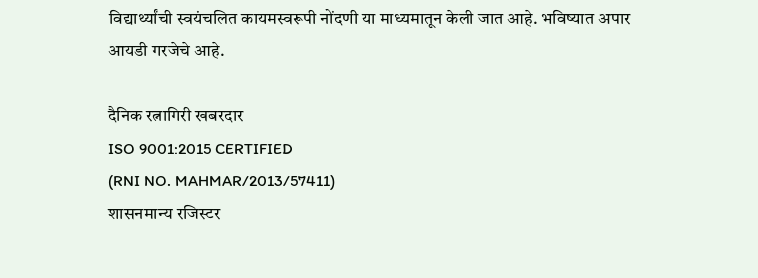विद्यार्थ्यांची स्वयंचलित कायमस्वरूपी नोंदणी या माध्यमातून केली जात आहे. भविष्यात अपार आयडी गरजेचे आहे.

दैनिक रत्नागिरी खबरदार
ISO 9001:2015 CERTIFIED
(RNI NO. MAHMAR/2013/57411)
शासनमान्य रजिस्टर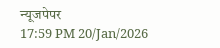न्यूजपेपर
17:59 PM 20/Jan/2026